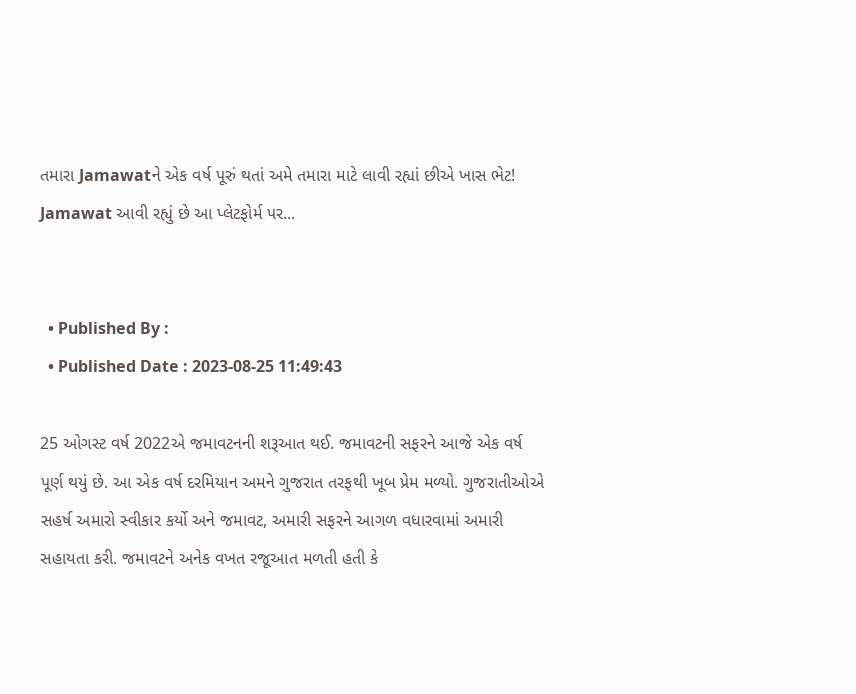તમારા Jamawatને એક વર્ષ પૂરું થતાં અમે તમારા માટે લાવી રહ્યાં છીએ ખાસ ભેટ! Jamawat આવી રહ્યું છે આ પ્લેટફોર્મ પર...


  • Published By :
  • Published Date : 2023-08-25 11:49:43

25 ઓગસ્ટ વર્ષ 2022એ જમાવટનની શરૂઆત થઈ. જમાવટની સફરને આજે એક વર્ષ પૂર્ણ થયું છે. આ એક વર્ષ દરમિયાન અમને ગુજરાત તરફથી ખૂબ પ્રેમ મળ્યો. ગુજરાતીઓએ સહર્ષ અમારો સ્વીકાર કર્યો અને જમાવટ, અમારી સફરને આગળ વધારવામાં અમારી સહાયતા કરી. જમાવટને અનેક વખત રજૂઆત મળતી હતી કે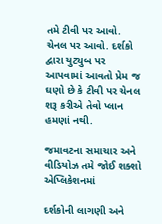તમે ટીવી પર આવો. ચેનલ પર આવો. દર્શકો દ્વારા યુટ્યુબ પર આપવામાં આવતો પ્રેમ જ ઘણો છે કે ટીવી પર ચેનલ શરૂ કરીએ તેવો પ્લાન હમણાં નથી.

જમાવટના સમાચાર અને વીડિયોઝ તમે જોઈ શક્શો એપ્લિકેશનમાં

દર્શકોની લાગણી અને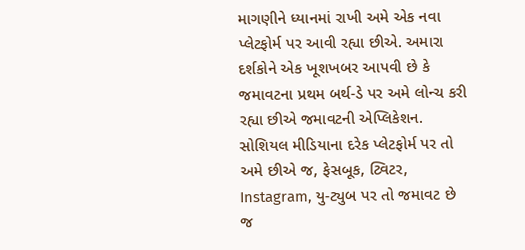માગણીને ધ્યાનમાં રાખી અમે એક નવા પ્લેટફોર્મ પર આવી રહ્યા છીએ. અમારા દર્શકોને એક ખૂશખબર આપવી છે કે જમાવટના પ્રથમ બર્થ-ડે પર અમે લોન્ચ કરી રહ્યા છીએ જમાવટની એપ્લિકેશન. સોશિયલ મીડિયાના દરેક પ્લેટફોર્મ પર તો અમે છીએ જ, ફેસબૂક, ટ્વિટર, Instagram, યુ-ટ્યુબ પર તો જમાવટ છે જ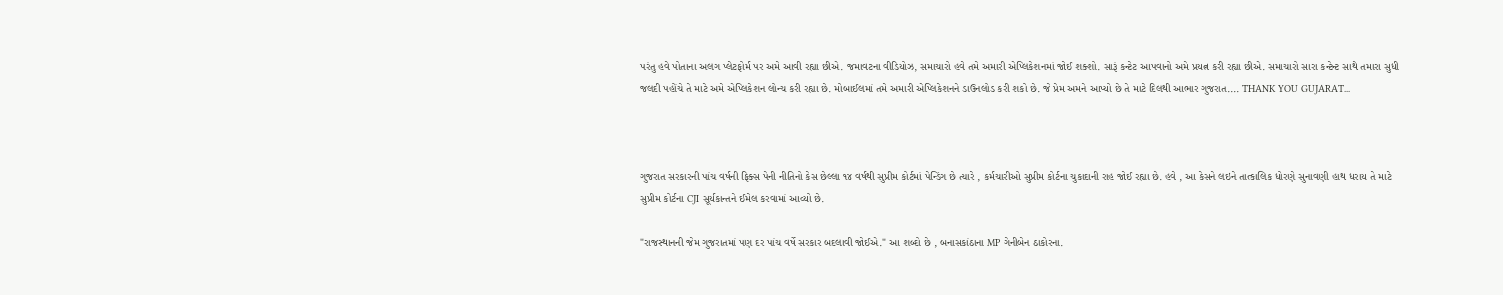પરંતુ હવે પોતાના અલગ પ્લેટફોર્મ પર અમે આવી રહ્યા છીએ. જમાવટના વીડિયોઝ, સમાચારો હવે તમે અમારી એપ્લિકેશનમાં જોઈ શક્શો. સારૂં કન્ટેટ આપવાનો અમે પ્રયત્ન કરી રહ્યા છીએ. સમાચારો સારા કન્ટેન્ટ સાથે તમારા સુધી જલદી પહોંચે તે માટે અમે એપ્લિકેશન લોન્ચ કરી રહ્યા છે. મોબાઈલમાં તમે અમારી એપ્લિકેશનને ડાઉનલોડ કરી શકો છે. જે પ્રેમ અમને આપ્યો છે તે માટે દિલથી આભાર ગુજરાત.... THANK YOU GUJARAT...



ગુજરાત સરકારની પાંચ વર્ષની ફિક્સ પેની નીતિનો કેસ છેલ્લા ૧૪ વર્ષથી સુપ્રીમ કોર્ટમાં પેન્ડિંગ છે ત્યારે , કર્મચારીઓ સુપ્રીમ કોર્ટના ચુકાદાની રાહ જોઈ રહ્યા છે. હવે , આ કેસને લઇને તાત્કાલિક ધોરણે સુનાવણી હાથ ધરાય તે માટે સુપ્રીમ કોર્ટના CJI સૂર્યકાન્તને ઈમેલ કરવામાં આવ્યો છે.

"રાજસ્થાનની જેમ ગુજરાતમાં પણ દર પાંચ વર્ષે સરકાર બદલાવી જોઈએ." આ શબ્દો છે , બનાસકાંઠાના MP ગેનીબેન ઠાકોરના.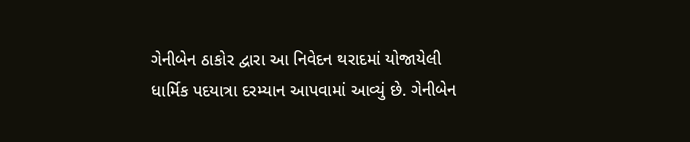ગેનીબેન ઠાકોર દ્વારા આ નિવેદન થરાદમાં યોજાયેલી ધાર્મિક પદયાત્રા દરમ્યાન આપવામાં આવ્યું છે. ગેનીબેન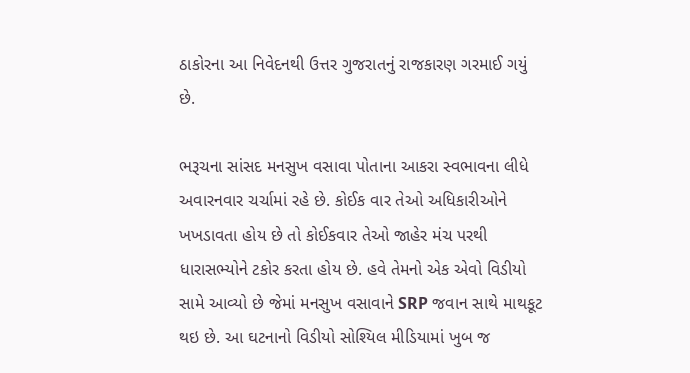ઠાકોરના આ નિવેદનથી ઉત્તર ગુજરાતનું રાજકારણ ગરમાઈ ગયું છે.

ભરૂચના સાંસદ મનસુખ વસાવા પોતાના આકરા સ્વભાવના લીધે અવારનવાર ચર્ચામાં રહે છે. કોઈક વાર તેઓ અધિકારીઓને ખખડાવતા હોય છે તો કોઈકવાર તેઓ જાહેર મંચ પરથી ધારાસભ્યોને ટકોર કરતા હોય છે. હવે તેમનો એક એવો વિડીયો સામે આવ્યો છે જેમાં મનસુખ વસાવાને SRP જવાન સાથે માથકૂટ થઇ છે. આ ઘટનાનો વિડીયો સોશ્યિલ મીડિયામાં ખુબ જ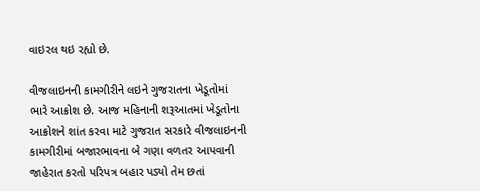વાઇરલ થઇ રહ્યો છે.

વીજલાઇનની કામગીરીને લઇને ગુજરાતના ખેડૂતોમાં ભારે આક્રોશ છે. આજ મહિનાની શરૂઆતમાં ખેડૂતોના આક્રોશને શાંત કરવા માટે ગુજરાત સરકારે વીજલાઇનની કામગીરીમાં બજારભાવના બે ગણા વળતર આપવાની જાહેરાત કરતો પરિપત્ર બહાર પડ્યો તેમ છતાં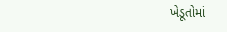ખેડૂતોમાં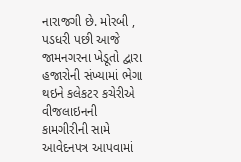નારાજગી છે. મોરબી , પડધરી પછી આજે જામનગરના ખેડૂતો દ્વારા હજારોની સંખ્યામાં ભેગા થઇને કલેકટર કચેરીએ વીજલાઇનની કામગીરીની સામે આવેદનપત્ર આપવામાં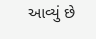આવ્યું છે